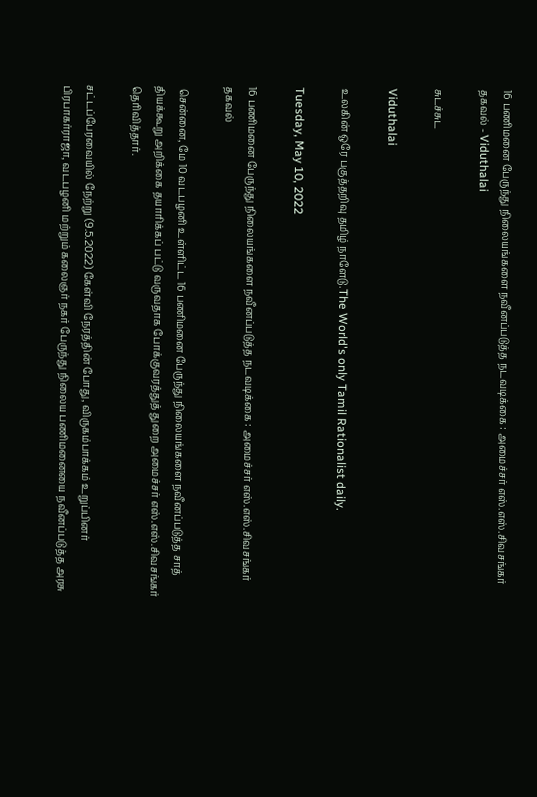16 பணிமனை பேருந்து நிலையங்களை நவீனப்படுத்த நடவடிக்கை : அமைச்சர் எஸ்.எஸ்.சிவசங்கர் தகவல் - Viduthalai

சுடச்சுட

Viduthalai

உலகின் ஒரே பகுத்தறிவு தமிழ் நாளேடு.The World's only Tamil Rationalist daily.

Tuesday, May 10, 2022

16 பணிமனை பேருந்து நிலையங்களை நவீனப்படுத்த நடவடிக்கை : அமைச்சர் எஸ்.எஸ்.சிவசங்கர் தகவல்

 சென்னை, மே 10 வடபழனி உள்ளிட்ட 16 பணிமனை பேருந்து நிலையங்களை நவீனப்படுத்த சாத் தியக்கூறு அறிக்கை தயாரிக்கப் பட்டு வருவதாக போக்குவரத்துத் துறை அமைச்சர் எஸ்.எஸ்.சிவசங்கர் தெரிவித்தார்.

சட்டப்பேரவையில் நேற்று (9.5.2022) கேள்வி நேரத்தின் போது, விருகம்பாக்கம் உறுப்பினர் பிரபாகர்ராஜா, வடபழனி மற்றும் கலைஞர் நகர் பேருந்து நிலைய பணிமனையை நவீனப்படுத்த அரசு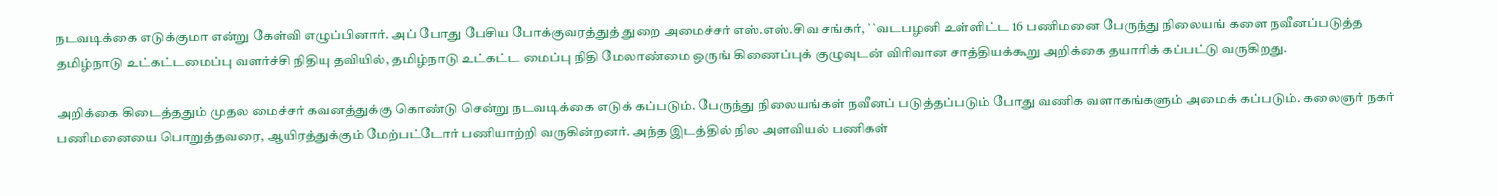நடவடிக்கை எடுக்குமா என்று கேள்வி எழுப்பினார். அப் போது பேசிய போக்குவரத்துத் துறை அமைச்சர் எஸ்.எஸ்.சிவ சங்கர், ``வடபழனி உள்ளிட்ட 16 பணிமனை பேருந்து நிலையங் களை நவீனப்படுத்த தமிழ்நாடு உட்கட்டமைப்பு வளர்ச்சி நிதியு தவியில், தமிழ்நாடு உட்கட்ட மைப்பு நிதி மேலாண்மை ஒருங் கிணைப்புக் குழுவுடன் விரிவான சாத்தியக்கூறு அறிக்கை தயாரிக் கப்பட்டு வருகிறது.

அறிக்கை கிடைத்ததும் முதல மைச்சர் கவனத்துக்கு கொண்டு சென்று நடவடிக்கை எடுக் கப்படும். பேருந்து நிலையங்கள் நவீனப் படுத்தப்படும் போது வணிக வளாகங்களும் அமைக் கப்படும். கலைஞர் நகர் பணிமனையை பொறுத்தவரை, ஆயிரத்துக்கும் மேற்பட்டோர் பணியாற்றி வருகின்றனர். அந்த இடத்தில் நில அளவியல் பணிகள்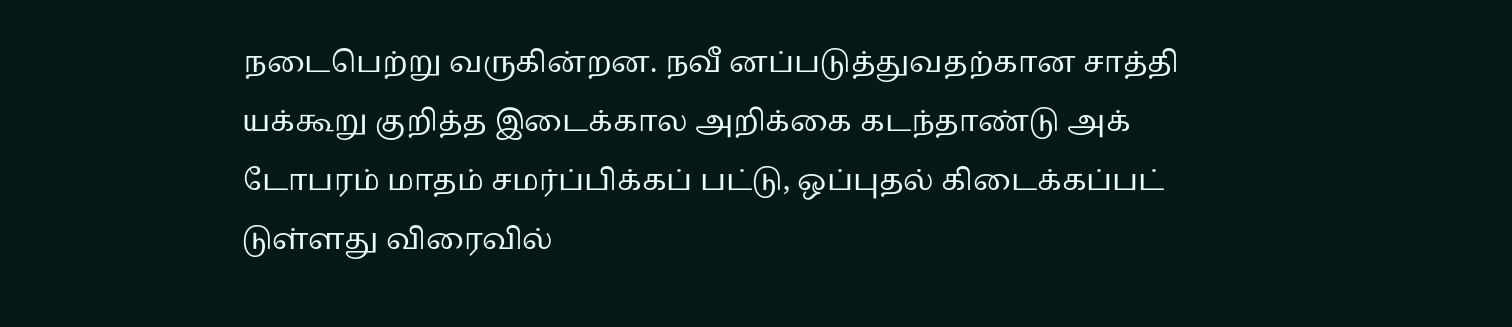நடைபெற்று வருகின்றன. நவீ னப்படுத்துவதற்கான சாத்தி யக்கூறு குறித்த இடைக்கால அறிக்கை கடந்தாண்டு அக் டோபரம் மாதம் சமர்ப்பிக்கப் பட்டு, ஒப்புதல் கிடைக்கப்பட் டுள்ளது விரைவில்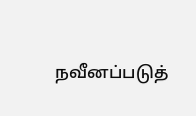நவீனப்படுத்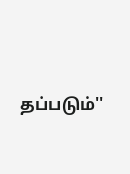தப்படும்''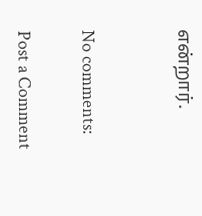என்றார்.


No comments:

Post a Comment